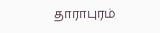தாராபுரம்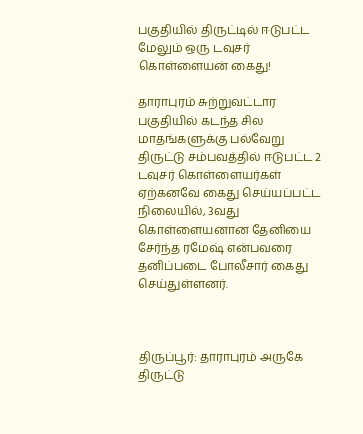பகுதியில் திருட்டில் ஈடுபட்ட மேலும் ஒரு டவுசர் கொள்ளையன் கைது!

தாராபுரம் சுற்றுவட்டார பகுதியில் கடந்த சில மாதங்களுக்கு பல்வேறு திருட்டு சம்பவத்தில் ஈடுபட்ட 2 டவுசர் கொள்ளையர்கள் ஏற்கனவே கைது செய்யப்பட்ட நிலையில், 3வது கொள்ளையனான தேனியை சேர்ந்த ரமேஷ் என்பவரை தனிப்படை போலீசார் கைது செய்துள்ளனர்.



திருப்பூர்: தாராபுரம் அருகே திருட்டு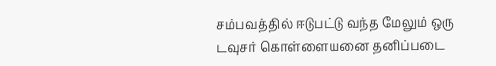சம்பவத்தில் ஈடுபட்டு வந்த மேலும் ஒரு டவுசர் கொள்ளையனை தனிப்படை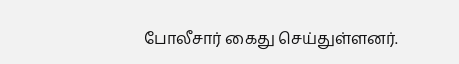போலீசார் கைது செய்துள்ளனர்.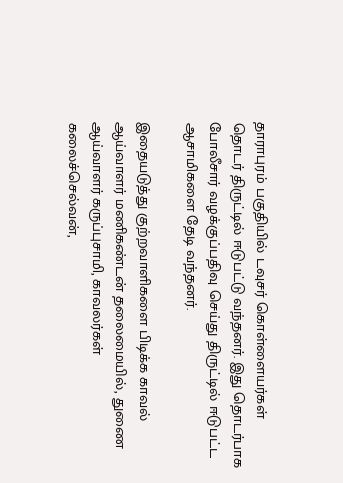தாராபுரம் பகுதியில் டவுசர் கொள்ளையர்கள் தொடர் திருட்டில் ஈடுபட்டு வந்தனர். இது தொடர்பாக போலீசார் வழக்குப்பதிவு செய்து திருட்டில் ஈடுபட்ட ஆசாமிகளை தேடி வந்தனர்.

இதையடுத்து குற்றவாளிகளை பிடிக்க காவல் ஆய்வாளர் மணிகண்டன் தலைமையில், துணை ஆய்வாளர் கருப்புசாமி, காவலர்கள் கலைச்செல்வன்,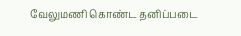வேலுமணி கொண்ட தனிப்படை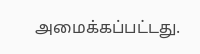அமைக்கப்பட்டது.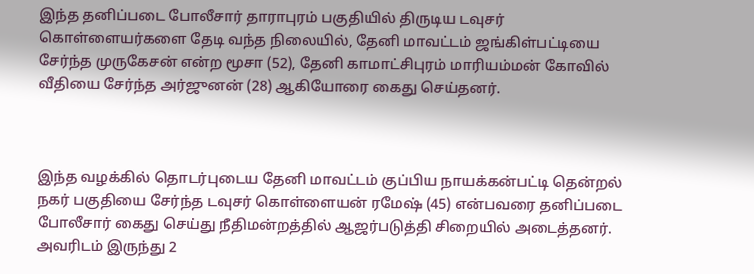இந்த தனிப்படை போலீசார் தாராபுரம் பகுதியில் திருடிய டவுசர் கொள்ளையர்களை தேடி வந்த நிலையில், தேனி மாவட்டம் ஜங்கிள்பட்டியை சேர்ந்த முருகேசன் என்ற மூசா (52), தேனி காமாட்சிபுரம் மாரியம்மன் கோவில் வீதியை சேர்ந்த அர்ஜுனன் (28) ஆகியோரை கைது செய்தனர்.



இந்த வழக்கில் தொடர்புடைய தேனி மாவட்டம் குப்பிய நாயக்கன்பட்டி தென்றல் நகர் பகுதியை சேர்ந்த டவுசர் கொள்ளையன் ரமேஷ் (45) என்பவரை தனிப்படை போலீசார் கைது செய்து நீதிமன்றத்தில் ஆஜர்படுத்தி சிறையில் அடைத்தனர். அவரிடம் இருந்து 2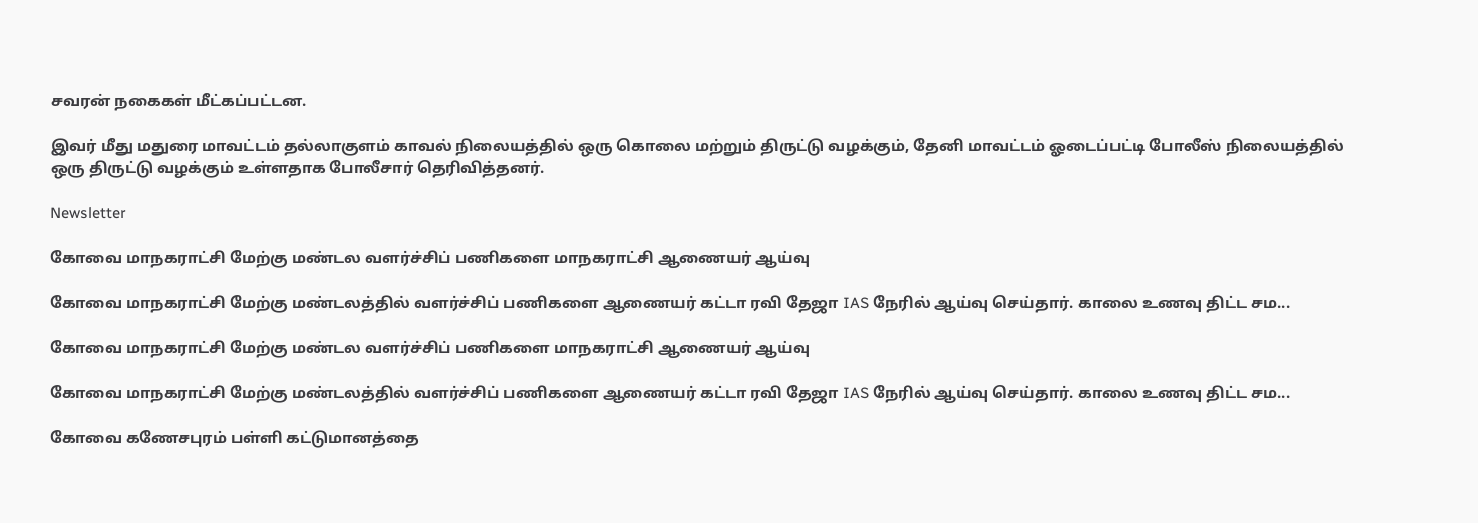சவரன் நகைகள் மீட்கப்பட்டன.

இவர் மீது மதுரை மாவட்டம் தல்லாகுளம் காவல் நிலையத்தில் ஒரு கொலை மற்றும் திருட்டு வழக்கும், தேனி மாவட்டம் ஓடைப்பட்டி போலீஸ் நிலையத்தில் ஒரு திருட்டு வழக்கும் உள்ளதாக போலீசார் தெரிவித்தனர்.

Newsletter

கோவை மாநகராட்சி மேற்கு மண்டல வளர்ச்சிப் பணிகளை மாநகராட்சி ஆணையர் ஆய்வு

கோவை மாநகராட்சி மேற்கு மண்டலத்தில் வளர்ச்சிப் பணிகளை ஆணையர் கட்டா ரவி தேஜா IAS நேரில் ஆய்வு செய்தார். காலை உணவு திட்ட சம...

கோவை மாநகராட்சி மேற்கு மண்டல வளர்ச்சிப் பணிகளை மாநகராட்சி ஆணையர் ஆய்வு

கோவை மாநகராட்சி மேற்கு மண்டலத்தில் வளர்ச்சிப் பணிகளை ஆணையர் கட்டா ரவி தேஜா IAS நேரில் ஆய்வு செய்தார். காலை உணவு திட்ட சம...

கோவை கணேசபுரம் பள்ளி கட்டுமானத்தை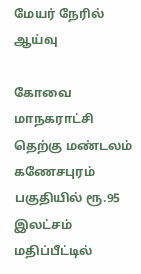மேயர் நேரில் ஆய்வு

கோவை மாநகராட்சி தெற்கு மண்டலம் கணேசபுரம் பகுதியில் ரூ.95 இலட்சம் மதிப்பீட்டில்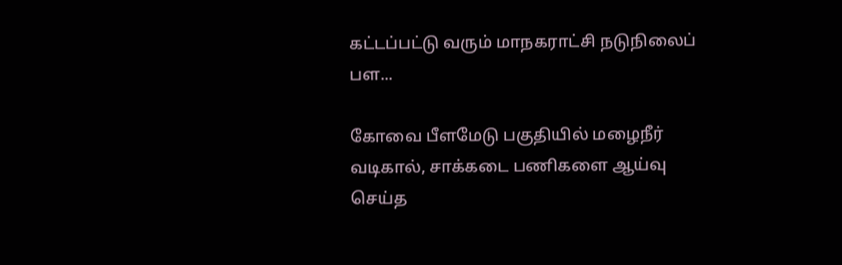கட்டப்பட்டு வரும் மாநகராட்சி நடுநிலைப் பள...

கோவை பீளமேடு பகுதியில் மழைநீர் வடிகால், சாக்கடை பணிகளை ஆய்வு செய்த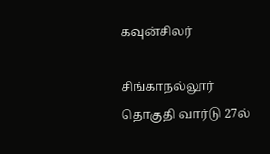கவுன்சிலர்

சிங்காநல்லூர் தொகுதி வார்டு 27ல்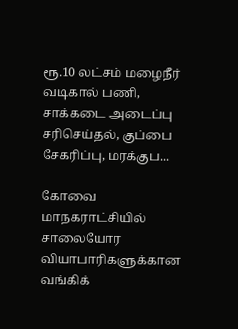ரூ.10 லட்சம் மழைநீர் வடிகால் பணி, சாக்கடை அடைப்பு சரிசெய்தல், குப்பை சேகரிப்பு, மரக்குப...

கோவை மாநகராட்சியில் சாலையோர வியாபாரிகளுக்கான வங்கிக்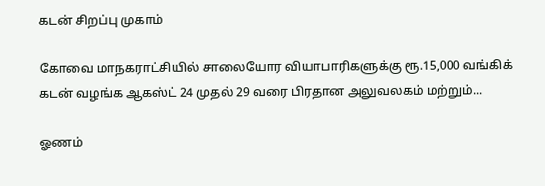கடன் சிறப்பு முகாம்

கோவை மாநகராட்சியில் சாலையோர வியாபாரிகளுக்கு ரூ.15,000 வங்கிக் கடன் வழங்க ஆகஸ்ட் 24 முதல் 29 வரை பிரதான அலுவலகம் மற்றும்...

ஓணம்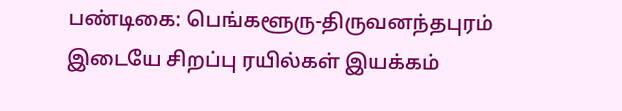பண்டிகை: பெங்களூரு-திருவனந்தபுரம் இடையே சிறப்பு ரயில்கள் இயக்கம்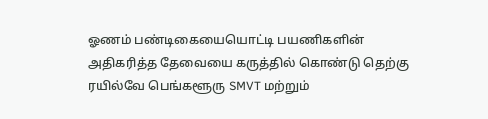ஓணம் பண்டிகையையொட்டி பயணிகளின் அதிகரித்த தேவையை கருத்தில் கொண்டு தெற்கு ரயில்வே பெங்களூரு SMVT மற்றும்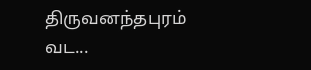திருவனந்தபுரம் வட...